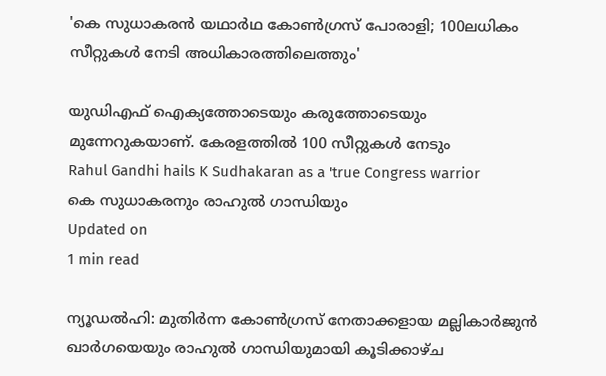'കെ സുധാകരന്‍ യഥാര്‍ഥ കോണ്‍ഗ്രസ് പോരാളി; 100ലധികം സീറ്റുകള്‍ നേടി അധികാരത്തിലെത്തും'

യുഡിഎഫ് ഐക്യത്തോടെയും കരുത്തോടെയും മുന്നേറുകയാണ്. കേരളത്തില്‍ 100 സീറ്റുകള്‍ നേടും
Rahul Gandhi hails K Sudhakaran as a 'true Congress warrior
കെ സുധാകരനും രാഹുല്‍ ഗാന്ധിയും
Updated on
1 min read

ന്യൂഡല്‍ഹി: മുതിര്‍ന്ന കോണ്‍ഗ്രസ് നേതാക്കളായ മല്ലികാര്‍ജുന്‍ ഖാര്‍ഗയെയും രാഹുല്‍ ഗാന്ധിയുമായി കൂടിക്കാഴ്ച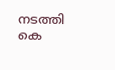നടത്തി കെ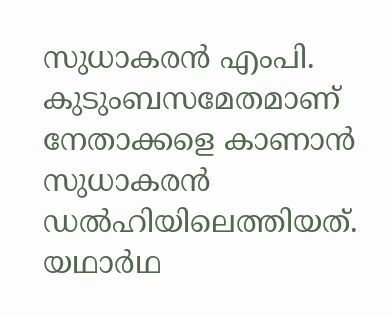സുധാകരന്‍ എംപി. കുടുംബസമേതമാണ് നേതാക്കളെ കാണാന്‍ സുധാകരന്‍ ഡല്‍ഹിയിലെത്തിയത്. യഥാര്‍ഥ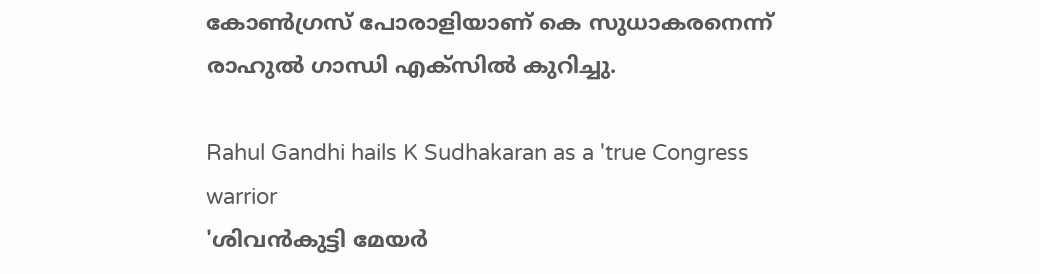കോണ്‍ഗ്രസ് പോരാളിയാണ് കെ സുധാകരനെന്ന് രാഹുല്‍ ഗാന്ധി എക്‌സില്‍ കുറിച്ചു.

Rahul Gandhi hails K Sudhakaran as a 'true Congress warrior
'ശിവന്‍കുട്ടി മേയര്‍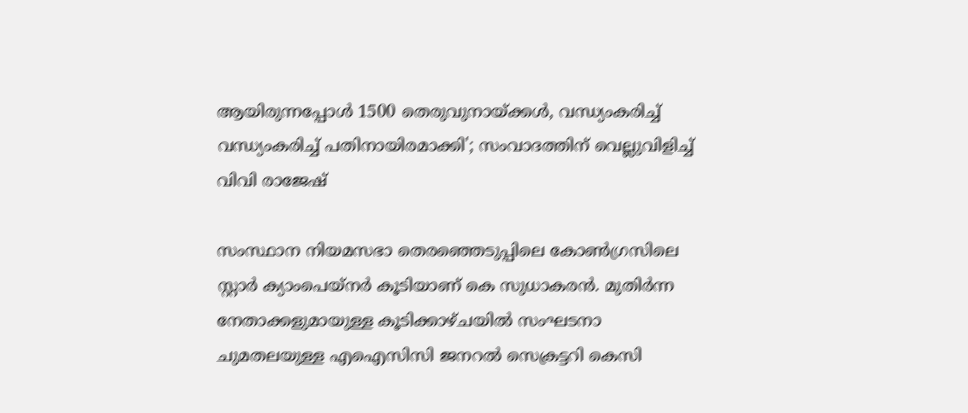ആയിരുന്നപ്പോള്‍ 1500 തെരുവുനായ്ക്കള്‍, വന്ധ്യംകരിച്ച് വന്ധ്യംകരിച്ച് പതിനായിരമാക്കി'; സംവാദത്തിന് വെല്ലുവിളിച്ച് വിവി രാജേഷ്

സംസ്ഥാന നിയമസഭാ തെരഞ്ഞെടുപ്പിലെ കോണ്‍ഗ്രസിലെ സ്റ്റാര്‍ ക്യാംപെയ്‌നര്‍ കൂടിയാണ് കെ സുധാകരന്‍. മുതിര്‍ന്ന നേതാക്കളുമായുള്ള കൂടിക്കാഴ്ചയില്‍ സംഘടനാ ചുമതലയുള്ള എഐസിസി ജനറല്‍ സെക്രട്ടറി കെസി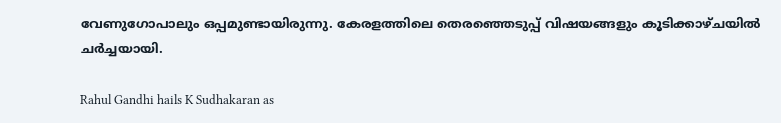വേണുഗോപാലും ഒപ്പമുണ്ടായിരുന്നു. കേരളത്തിലെ തെരഞ്ഞെടുപ്പ് വിഷയങ്ങളും കൂടിക്കാഴ്ചയില്‍ ചര്‍ച്ചയായി.

Rahul Gandhi hails K Sudhakaran as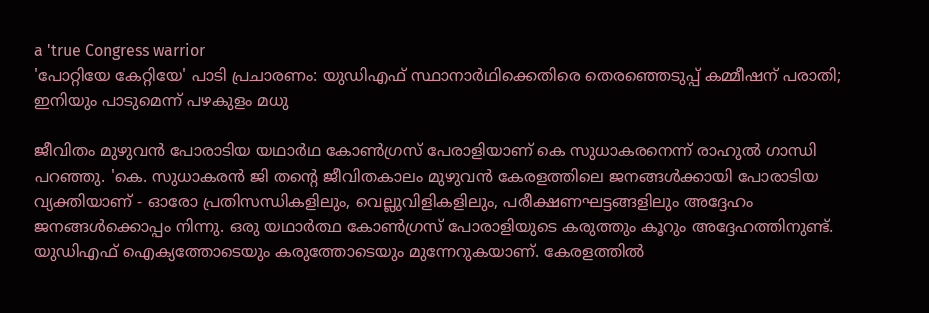a 'true Congress warrior
'പോറ്റിയേ കേറ്റിയേ' പാടി പ്രചാരണം: യുഡിഎഫ് സ്ഥാനാര്‍ഥിക്കെതിരെ തെരഞ്ഞെടുപ്പ് കമ്മീഷന് പരാതി; ഇനിയും പാടുമെന്ന് പഴകുളം മധു

ജീവിതം മുഴുവന്‍ പോരാടിയ യഥാര്‍ഥ കോണ്‍ഗ്രസ് പേരാളിയാണ് കെ സുധാകരനെന്ന് രാഹുല്‍ ഗാന്ധി പറഞ്ഞു. 'കെ. സുധാകരന്‍ ജി തന്റെ ജീവിതകാലം മുഴുവന്‍ കേരളത്തിലെ ജനങ്ങള്‍ക്കായി പോരാടിയ വ്യക്തിയാണ് - ഓരോ പ്രതിസന്ധികളിലും, വെല്ലുവിളികളിലും, പരീക്ഷണഘട്ടങ്ങളിലും അദ്ദേഹം ജനങ്ങള്‍ക്കൊപ്പം നിന്നു. ഒരു യഥാര്‍ത്ഥ കോണ്‍ഗ്രസ് പോരാളിയുടെ കരുത്തും കൂറും അദ്ദേഹത്തിനുണ്ട്. യുഡിഎഫ് ഐക്യത്തോടെയും കരുത്തോടെയും മുന്നേറുകയാണ്. കേരളത്തില്‍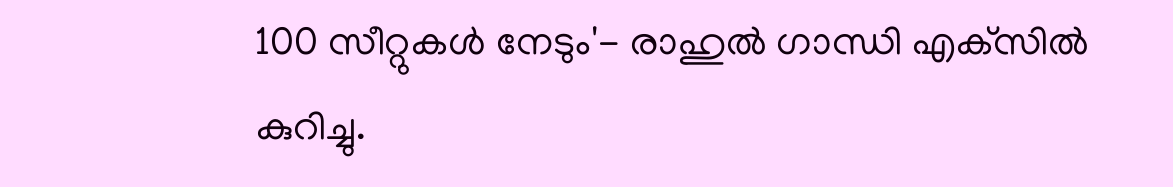100 സീറ്റുകള്‍ നേടും'- രാഹുല്‍ ഗാന്ധി എക്‌സില്‍ കുറിച്ചു.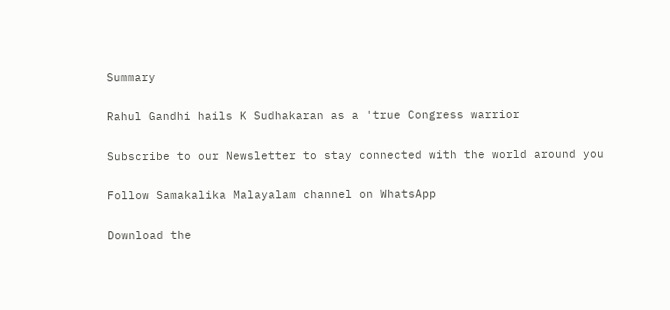Summary

Rahul Gandhi hails K Sudhakaran as a 'true Congress warrior

Subscribe to our Newsletter to stay connected with the world around you

Follow Samakalika Malayalam channel on WhatsApp

Download the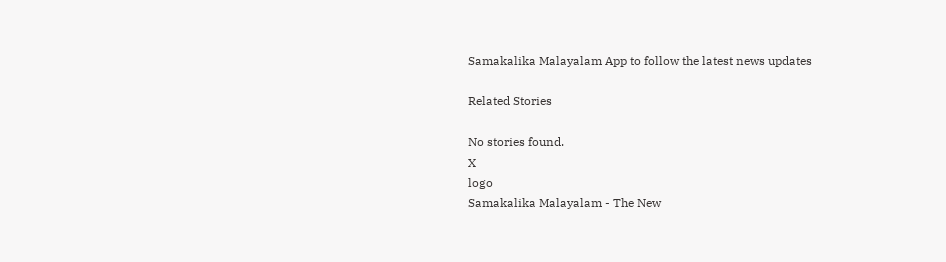Samakalika Malayalam App to follow the latest news updates

Related Stories

No stories found.
X
logo
Samakalika Malayalam - The New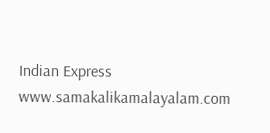Indian Express
www.samakalikamalayalam.com